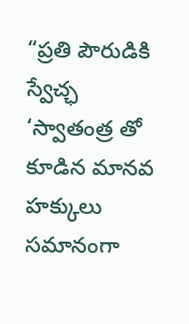“ప్రతి పౌరుడికి స్వేచ్ఛ ‘స్వాతంత్ర తో కూడిన మానవ హక్కులు సమానంగా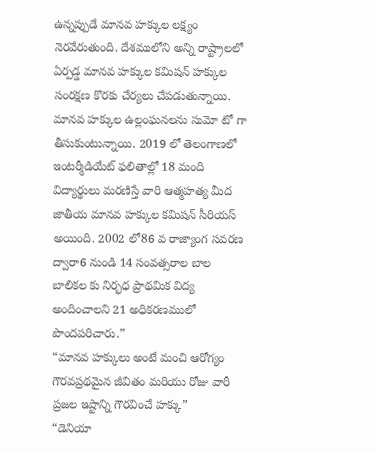ఉన్నప్పుడే మానవ హక్కుల లక్ష్యం నెరవేరుతుంది. దేశములోని అన్ని రాష్ట్రాలలో ఏర్పడ్డ మానవ హక్కుల కమిషన్ హక్కుల సంరక్షణ కొరకు చేర్యలు చేపడుతున్నాయి. మానవ హక్కుల ఉల్లంఘనలను సుమో టో గా తీసుకుంటున్నాయి. 2019 లో తెలంగాణలో ఇంటర్మీడియేట్ ఫలితాల్లో 18 మంది విద్యార్థులు మరణిస్తే వారి ఆత్మహత్య మీద జాతీయ మానవ హక్కుల కమిషన్ సీరియస్ అయింది. 2002 లో86 వ రాజ్యాంగ సవరణ ద్వారా6 నుండి 14 సంవత్సరాల బాల బాలికల కు నిర్భధ ప్రాథమిక విద్య అందించాలని 21 అధికరణములో పొందపరిచారు.”
“మానవ హక్కులు అంటే మంచి ఆరోగ్యం గౌరవప్రథమైన జీవితం మరియు రోజు వారీ ప్రజల ఇష్టాన్ని గౌరవించే హక్కు”
“డెనియా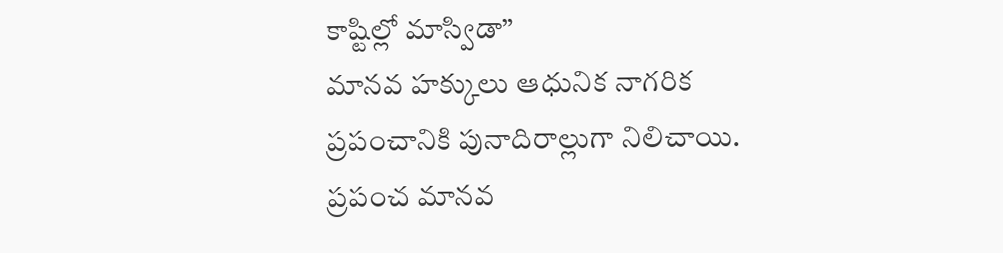కాష్టిల్లో మాస్విడా”
మానవ హక్కులు ఆధునిక నాగరిక ప్రపంచానికి పునాదిరాల్లుగా నిలిచాయి. ప్రపంచ మానవ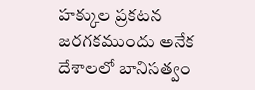హక్కుల ప్రకటన జరగకముందు అనేక దేశాలలో బానిసత్వం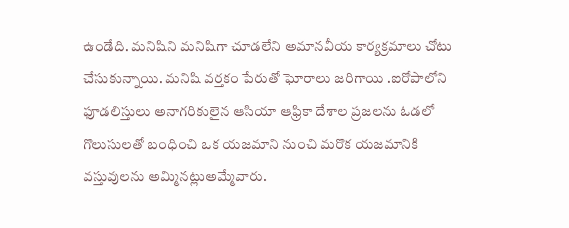ఉండేది. మనిషిని మనిషిగా చూడలేని అమానవీయ కార్యక్రమాలు చోటు చేసుకున్నాయి. మనిషి వర్తకం పేరుతో ఘోరాలు జరిగాయి .ఐరోపాలోని ఫూడలిస్తులు అనాగరికులైన ఆసియా ఆఫ్రికా దేశాల ప్రజలను ఓడలో గొలుసులతో బంధించి ఒక యజమాని నుంచి మరొక యజమానికి వస్తువులను అమ్మినట్లుఅమ్మేవారు.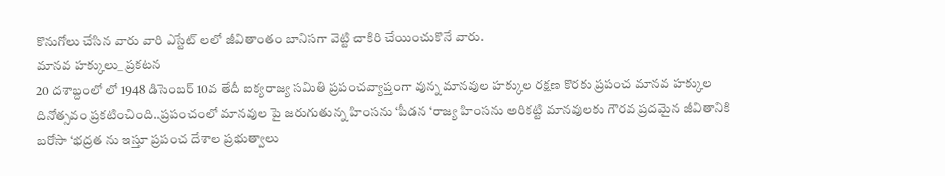కొనుగోలు చేసిన వారు వారి ఎస్టేట్ లలో జీవితాంతం బానిసగా వెట్టి చాకిరి చేయించుకొనే వారు.
మానవ హక్కులు_ ప్రకటన
20 దశాబ్దంలో లో 1948 డిసెంబర్ 10వ తేదీ ఐక్యరాజ్య సమితి ప్రపంచవ్యాప్తంగా వున్న మానవుల హక్కుల రక్షణ కొరకు ప్రపంచ మానవ హక్కుల దినోత్సవం ప్రకటించింది..ప్రపంచంలో మానవుల పై జరుగుతున్న హింసను ‘పీడన ‘రాజ్య హింసను అరికట్టి మానవులకు గౌరవ ప్రదమైన జీవితానికి బరోసా ‘భద్రత ను ఇస్తూ ప్రపంచ దేశాల ప్రభుత్వాలు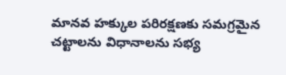మానవ హక్కుల పరిరక్షణకు సమగ్రమైన చట్టాలను విధానాలను సభ్య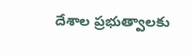దేశాల ప్రభుత్వాలకు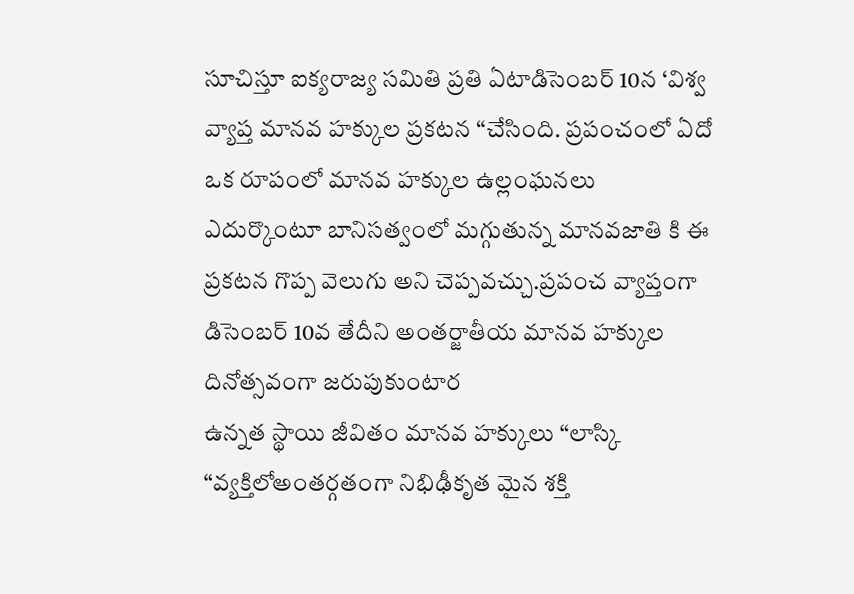సూచిస్తూ ఐక్యరాజ్య సమితి ప్రతి ఏటాడిసెంబర్ 10న ‘విశ్వ వ్యాప్త మానవ హక్కుల ప్రకటన “చేసింది. ప్రపంచంలో ఏదో ఒక రూపంలో మానవ హక్కుల ఉల్లంఘనలు ఎదుర్కొంటూ బానిసత్వంలో మగ్గుతున్న మానవజాతి కి ఈ ప్రకటన గొప్ప వెలుగు అని చెప్పవచ్చు.ప్రపంచ వ్యాప్తంగా డిసెంబర్ 10వ తేదీని అంతర్జాతీయ మానవ హక్కుల దినోత్సవంగా జరుపుకుంటార
ఉన్నత స్థాయి జీవితం మానవ హక్కులు “లాస్కి
“వ్యక్తిలోఅంతర్గతంగా నిభిఢీకృత మైన శక్తి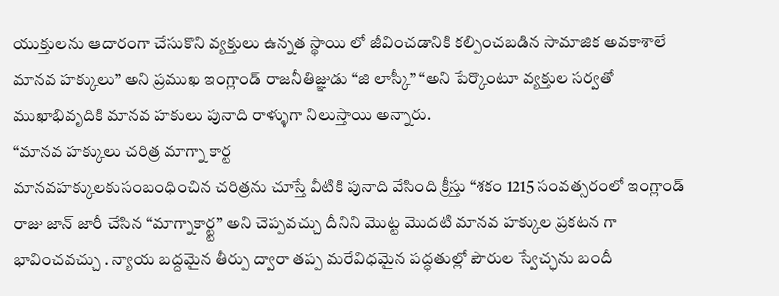యుక్తులను ఆదారంగా చేసుకొని వ్యక్తులు ఉన్నత స్థాయి లో జీవించడానికి కల్పించబడిన సామాజిక అవకాశాలే మానవ హక్కులు” అని ప్రముఖ ఇంగ్లాండ్ రాజనీతిజ్ఞుడు “జి లాస్కీ” “అని పేర్కొంటూ వ్యక్తుల సర్వతో ముఖాభివృదికి మానవ హకులు పునాది రాళ్ళుగా నిలుస్తాయి అన్నారు.
“మానవ హక్కులు చరిత్ర మాగ్నా కార్ట
మానవహక్కులకుసంబంధించిన చరిత్రను చూస్తే వీటికి పునాది వేసింది క్రీస్తు “శకం 1215 సంవత్సరంలో ఇంగ్లాండ్ రాజు జాన్ జారీ చేసిన “మాగ్నాకార్ట్ట” అని చెప్పవచ్చు దీనిని మొట్ట మొదటి మానవ హక్కుల ప్రకటన గా భావించవచ్చు . న్యాయ బద్దమైన తీర్పు ద్వారా తప్ప మరేవిధమైన పద్ధతుల్లో పౌరుల స్వేచ్ఛను బందీ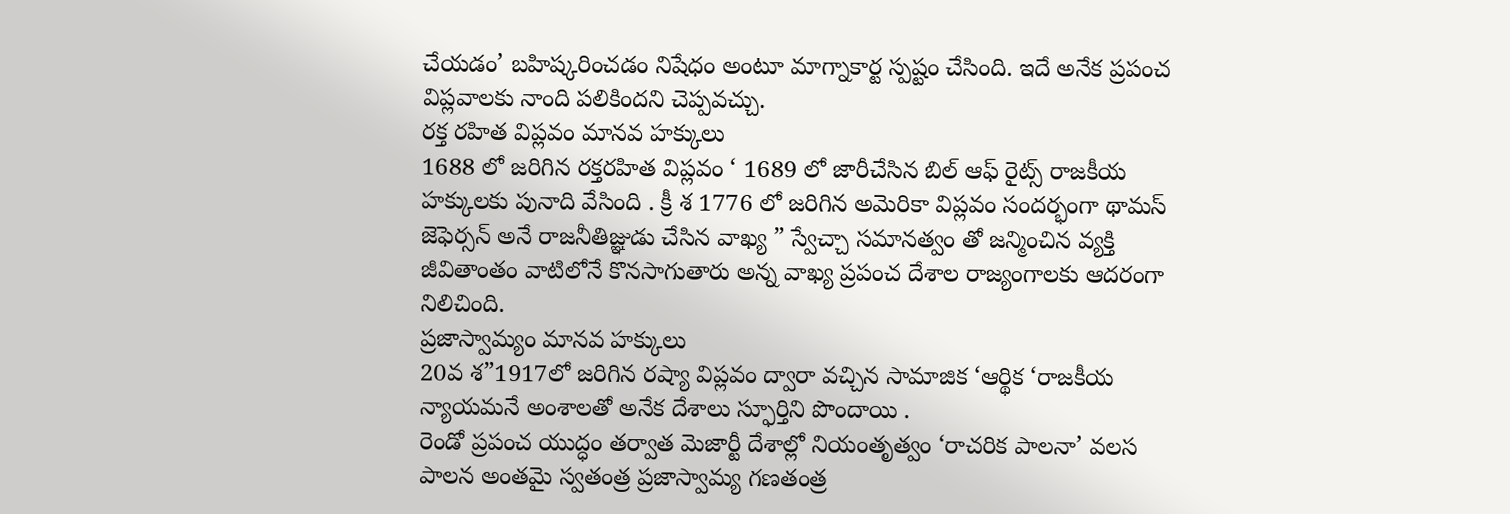చేయడం’ బహిష్కరించడం నిషేధం అంటూ మాగ్నాకార్ట స్పష్టం చేసింది. ఇదే అనేక ప్రపంచ విప్లవాలకు నాంది పలికిందని చెప్పవచ్చు.
రక్త రహిత విప్లవం మానవ హక్కులు
1688 లో జరిగిన రక్తరహిత విప్లవం ‘ 1689 లో జారీచేసిన బిల్ ఆఫ్ రైట్స్ రాజకీయ హక్కులకు పునాది వేసింది . క్రీ శ 1776 లో జరిగిన అమెరికా విప్లవం సందర్భంగా థామస్ జెఫెర్సన్ అనే రాజనీతిజ్ఞుడు చేసిన వాఖ్య ” స్వేచ్చా సమానత్వం తో జన్మించిన వ్యక్తి జీవితాంతం వాటిలోనే కొనసాగుతారు అన్న వాఖ్య ప్రపంచ దేశాల రాజ్యంగాలకు ఆదరంగా నిలిచింది.
ప్రజాస్వామ్యం మానవ హక్కులు
20వ శ”1917లో జరిగిన రష్యా విప్లవం ద్వారా వచ్చిన సామాజిక ‘ఆర్థిక ‘రాజకీయ న్యాయమనే అంశాలతో అనేక దేశాలు స్ఫూర్తిని పొందాయి .
రెండో ప్రపంచ యుద్ధం తర్వాత మెజార్టీ దేశాల్లో నియంతృత్వం ‘రాచరిక పాలనా’ వలస పాలన అంతమై స్వతంత్ర ప్రజాస్వామ్య గణతంత్ర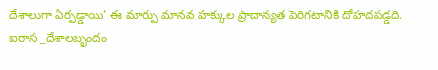దేశాలుగా ఏర్పడ్డాయి’ ఈ మార్పు మానవ హక్కుల ప్రాదాన్యత పెరిగటానికి దోహదపడ్డది.
ఐరాస _దేశాలబృందం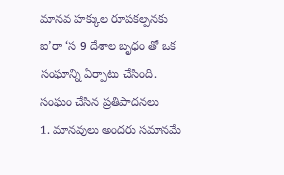మానవ హక్కుల రూపకల్పనకు ఐ’రా ‘స 9 దేశాల బృధం తో ఒక సంఘాన్ని ఏర్పాటు చేసింది.
సంఘం చేసిన ప్రతిపాదనలు
1. మానవులు అందరు సమానమే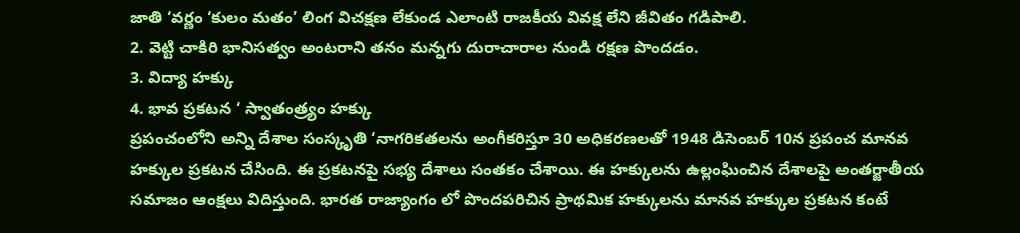జాతి ‘వర్ణం ‘కులం మతం’ లింగ విచక్షణ లేకుండ ఎలాంటి రాజకీయ వివక్ష లేని జీవితం గడిపాలి.
2. వెట్టి చాకిరి భానిసత్వం అంటరాని తనం మన్నగు దురాచారాల నుండి రక్షణ పొందడం.
3. విద్యా హక్కు
4. భావ ప్రకటన ‘ స్వాతంత్ర్యం హక్కు
ప్రపంచంలోని అన్ని దేశాల సంస్కృతి ‘నాగరికతలను అంగీకరిస్తూ 30 అధికరణలతో 1948 డిసెంబర్ 10న ప్రపంచ మానవ హక్కుల ప్రకటన చేసింది. ఈ ప్రకటనపై సభ్య దేశాలు సంతకం చేశాయి. ఈ హక్కులను ఉల్లంఘించిన దేశాలపై అంతర్జాతీయ సమాజం ఆంక్షలు విదిస్తుంది. భారత రాజ్యాంగం లో పొందపరిచిన ప్రాథమిక హక్కులను మానవ హక్కుల ప్రకటన కంటే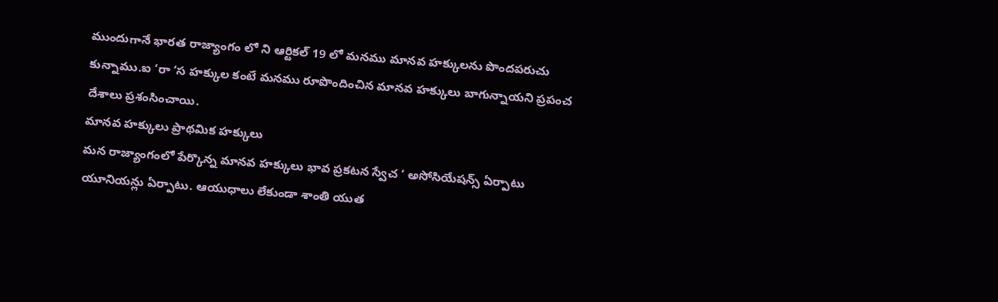ముందుగానే భారత రాజ్యాంగం లో ని ఆర్టికల్ 19 లో మనము మానవ హక్కులను పొందపరుచు కున్నాము.ఐ ‘రా ‘స హక్కుల కంటే మనము రూపొందించిన మానవ హక్కులు బాగున్నాయని ప్రపంచ దేశాలు ప్రశంసించాయి.
మానవ హక్కులు ప్రాథమిక హక్కులు
మన రాజ్యాంగంలో పేర్కొన్న మానవ హక్కులు భావ ప్రకటన స్వేచ ‘ అసోసియేషన్స్ ఏర్పాటు యూనియన్లు ఏర్పాటు. ఆయుధాలు లేకుండా శాంతి యుత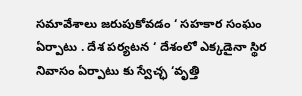సమావేశాలు జరుపుకోవడం ‘ సహకార సంఘం ఏర్పాటు . దేశ పర్యటన ‘ దేశంలో ఎక్కడైనా స్థిర నివాసం ఏర్పాటు కు స్వేచ్ఛ ‘వృత్తి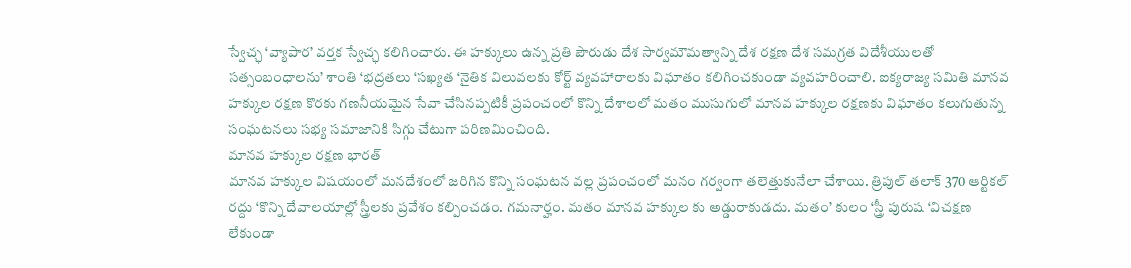స్వేచ్ఛ ‘వ్యాపార’ వర్తక స్వేచ్ఛ కలిగించారు. ఈ హక్కులు ఉన్న ప్రతి పౌరుడు దేశ సార్వమౌమత్వాన్ని దేశ రక్షణ దేశ సమగ్రత విదేశీయులతో సత్సంబంధాలను’ శాంతి ‘భద్రతలు ‘సఖ్యత ‘నైతిక విలువలకు కోర్ట్ వ్యవహారాలకు విఘాతం కలిగించకుండా వ్యవహరించాలి. ఐక్యరాజ్య సమితి మానవ హక్కుల రక్షణ కొరకు గణనీయమైన సేవా చేసినప్పటికీ ప్రపంచంలో కొన్ని దేశాలలో మతం ముసుగులో మానవ హక్కుల రక్షణకు విఘాతం కలుగుతున్న సంఘటనలు సభ్య సమాజానికి సిగ్గు చేటుగా పరిణమించింది.
మానవ హక్కుల రక్షణ భారత్
మానవ హక్కుల విషయంలో మనదేశంలో జరిగిన కొన్ని సంఘటన వల్ల ప్రపంచంలో మనం గర్వంగా తలెత్తుకునేలా చేశాయి. త్రిపుల్ తలాక్ 370 ఆర్టికల్ రద్దు ‘కొన్ని దేవాలయాల్లో స్త్రీలకు ప్రవేశం కల్పించడం. గమనార్హం. మతం మానవ హక్కుల కు అడ్డురాకుడదు. మతం’ కులం ‘స్త్రీ పురుష ‘విచక్షణ లేకుండా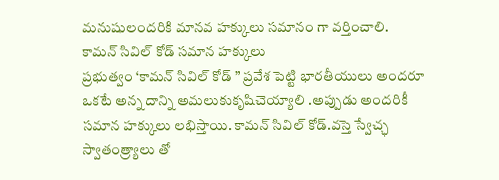మనుషులందరికి మానవ హక్కులు సమానం గా వర్తించాలి.
కామన్ సివిల్ కోడ్ సమాన హక్కులు
ప్రభుత్వం ‘కామన్ సివిల్ కోడ్ ” ప్రవేశ పెట్టి భారతీయులు అందరూ ఒకటే అన్న దాన్ని అమలుకుకృషిచెయ్యాలి .అప్పుడు అందరికీ సమాన హక్కులు లభిస్తాయి. కామన్ సివిల్ కోడ్.వస్తె స్వేచ్ఛ స్వాతంత్ర్యాలు తో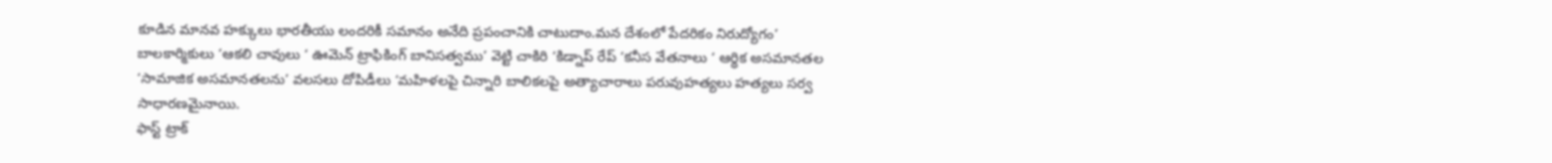కూడిన మానవ హక్కులు భారతీయు లందరికీ సమానం అనేది ప్రపంచానికి చాటుదాం.మన దేశంలో పేదరికం నిరుద్యోగం’ బాలకార్మికులు ‘ఆకలి చావులు ‘ ఊమెన్ ట్రాఫికింగ్ బానిసత్వము’ వెట్టి చాకిరి ‘కిడ్నాప్ రేప్ ‘కనీస వేతనాలు ‘ ఆర్థిక అసమానతల ‘సామాజిక అసమానతలను’ వలసలు దోపిడీలు ‘మహిళలపై చిన్నారి బాలికలపై అత్యాచారాలు పరువుహత్యలు హత్యలు సర్వ సాధారణమైనాయి.
ఫాస్ట్ ట్రాక్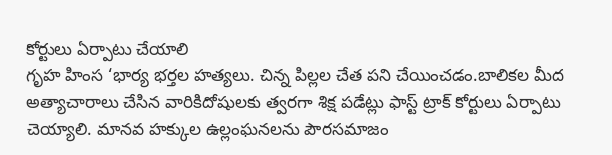కోర్టులు ఏర్పాటు చేయాలి
గృహ హింస ‘భార్య భర్తల హత్యలు. చిన్న పిల్లల చేత పని చేయించడం.బాలికల మీద అత్యాచారాలు చేసిన వారికిదోషులకు త్వరగా శిక్ష పడేట్లు ఫాస్ట్ ట్రాక్ కోర్టులు ఏర్పాటు చెయ్యాలి. మానవ హక్కుల ఉల్లంఘనలను పౌరసమాజం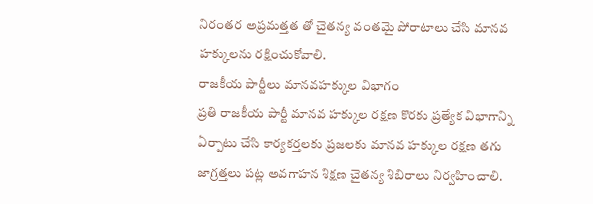నిరంతర అప్రమత్తత తో చైతన్య వంతమై పోరాటాలు చేసి మానవ హక్కులను రక్షించుకోవాలి.
రాజకీయ పార్టీలు మానవహక్కుల విభాగం
ప్రతి రాజకీయ పార్టీ మానవ హక్కుల రక్షణ కొరకు ప్రత్యేక విభాగాన్ని ఏర్పాటు చేసి కార్యకర్తలకు ప్రజలకు మానవ హక్కుల రక్షణ తగు జాగ్రత్తలు పట్ల అవగాహన శిక్షణ చైతన్య శిబిరాలు నిర్వహించాలి.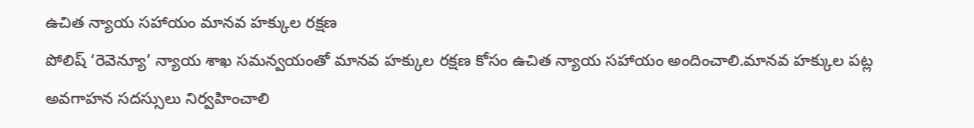ఉచిత న్యాయ సహాయం మానవ హక్కుల రక్షణ
పోలిష్ ‘రెవెన్యూ’ న్యాయ శాఖ సమన్వయంతో మానవ హక్కుల రక్షణ కోసం ఉచిత న్యాయ సహాయం అందించాలి.మానవ హక్కుల పట్ల అవగాహన సదస్సులు నిర్వహించాలి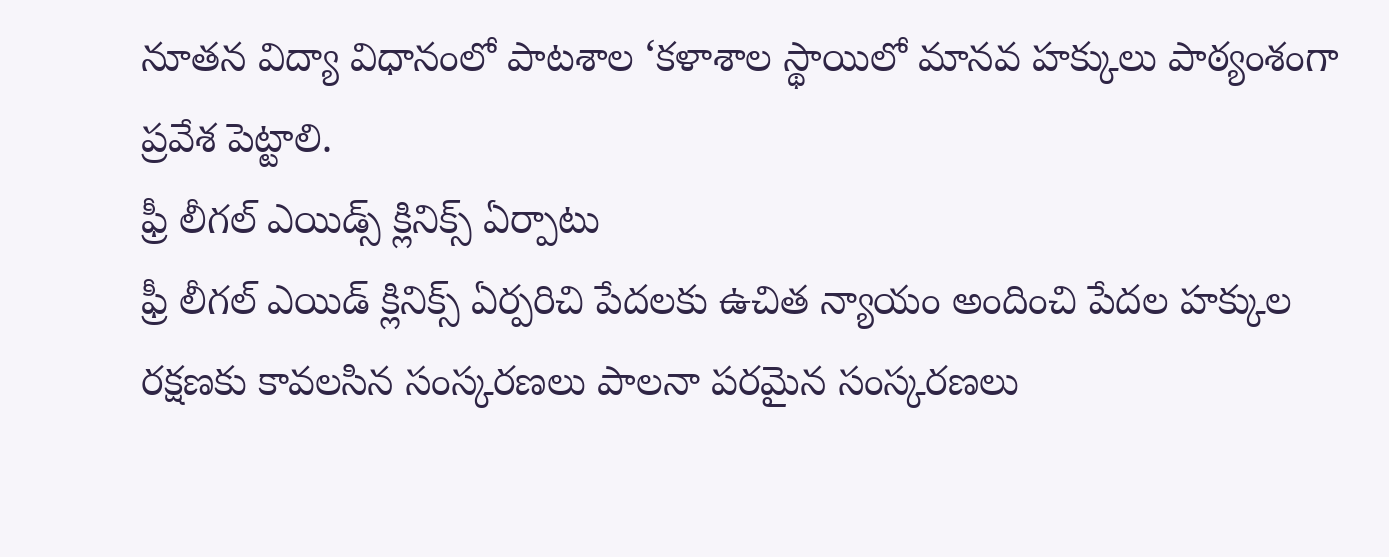నూతన విద్యా విధానంలో పాటశాల ‘కళాశాల స్థాయిలో మానవ హక్కులు పాఠ్యంశంగా ప్రవేశ పెట్టాలి.
ఫ్రీ లీగల్ ఎయిడ్స్ క్లినిక్స్ ఏర్పాటు
ఫ్రీ లీగల్ ఎయిడ్ క్లినిక్స్ ఏర్పరిచి పేదలకు ఉచిత న్యాయం అందించి పేదల హక్కుల రక్షణకు కావలసిన సంస్కరణలు పాలనా పరమైన సంస్కరణలు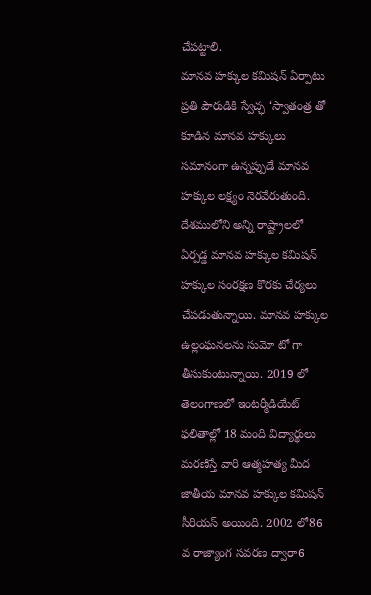చేపట్టాలి.
మానవ హక్కుల కమిషన్ ఏర్పాటు
ప్రతి పౌరుడికి స్వేచ్ఛ ‘స్వాతంత్ర తో కూడిన మానవ హక్కులు సమానంగా ఉన్నప్పుడే మానవ హక్కుల లక్ష్యం నెరవేరుతుంది. దేశములోని అన్ని రాష్ట్రాలలో ఏర్పడ్డ మానవ హక్కుల కమిషన్ హక్కుల సంరక్షణ కొరకు చేర్యలు చేపడుతున్నాయి. మానవ హక్కుల ఉల్లంఘనలను సుమో టో గా తీసుకుంటున్నాయి. 2019 లో తెలంగాణలో ఇంటర్మీడియేట్ ఫలితాల్లో 18 మంది విద్యార్థులు మరణిస్తే వారి ఆత్మహత్య మీద జాతీయ మానవ హక్కుల కమిషన్ సీరియస్ అయింది. 2002 లో86 వ రాజ్యాంగ సవరణ ద్వారా6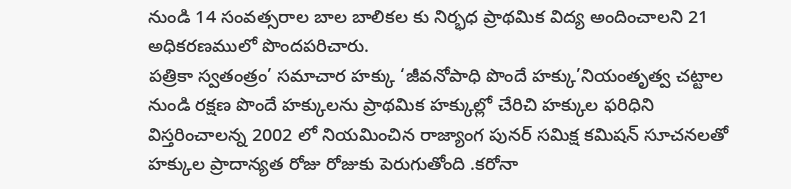నుండి 14 సంవత్సరాల బాల బాలికల కు నిర్భధ ప్రాథమిక విద్య అందించాలని 21 అధికరణములో పొందపరిచారు.
పత్రికా స్వతంత్రం’ సమాచార హక్కు ‘జీవనోపాధి పొందే హక్కు’నియంతృత్వ చట్టాల నుండి రక్షణ పొందే హక్కులను ప్రాథమిక హక్కుల్లో చేరిచి హక్కుల ఫరిధిని విస్తరించాలన్న 2002 లో నియమించిన రాజ్యాంగ పునర్ సమిక్ష కమిషన్ సూచనలతో హక్కుల ప్రాదాన్యత రోజు రోజుకు పెరుగుతోంది .కరోనా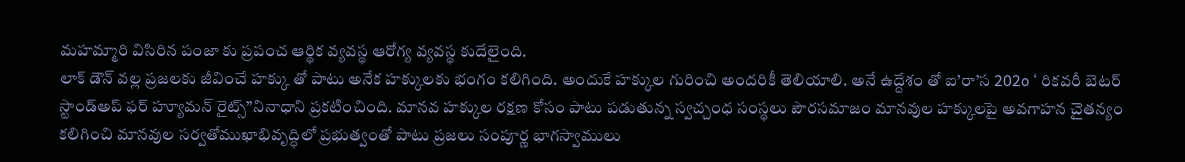మహమ్మారి విసిరిన పంజా కు ప్రపంచ ఆర్థిక వ్యవస్థ ఆరోగ్య వ్యవస్థ కుదేలైంది.
లాక్ డౌన్ వల్ల ప్రజలకు జీవించే హక్కు తో పాటు అనేక హక్కులకు భంగం కలిగింది. అందుకే హక్కుల గురించి అందరికీ తెలియాలి. అనే ఉద్దేశం తో ఐ’రా’స 202o ‘ రికవరీ బెటర్ స్టాండ్అప్ ఫర్ హ్యూమన్ రైట్స్”నినాధాని ప్రకటించింది. మానవ హక్కుల రక్షణ కోసం పాటు పడుతున్న స్వచ్చంధ సంస్థలు పౌరసమాజం మానవుల హక్కులపై అవగాహన చైతన్యం కలిగించి మానవుల సర్వతోముఖాభివృద్ధిలో ప్రభుత్వంతో పాటు ప్రజలు సంపూర్ణ భాగస్వాములు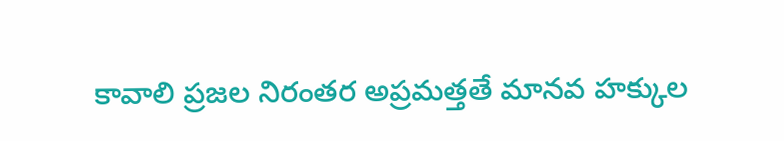కావాలి ప్రజల నిరంతర అప్రమత్తతే మానవ హక్కుల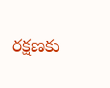రక్షణకు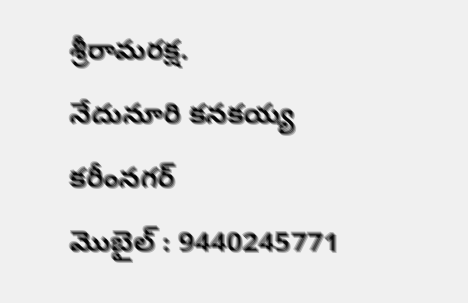శ్రీరామరక్ష.
నేదునూరి కనకయ్య
కరీంనగర్
మొబైల్ : 9440245771